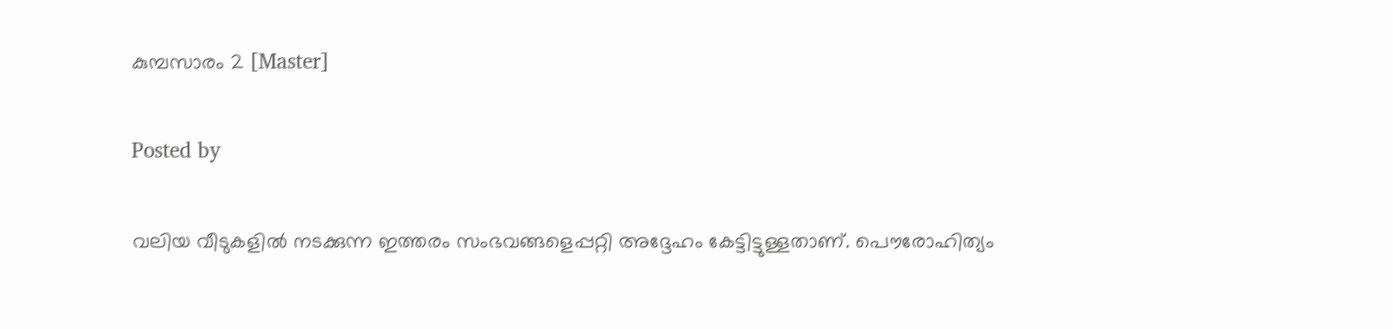കുമ്പസാരം 2 [Master]

Posted by

വലിയ വീടുകളില്‍ നടക്കുന്ന ഇത്തരം സംഭവങ്ങളെപ്പറ്റി അദ്ദേഹം കേട്ടിട്ടുള്ളതാണ്. പൌരോഹിത്യം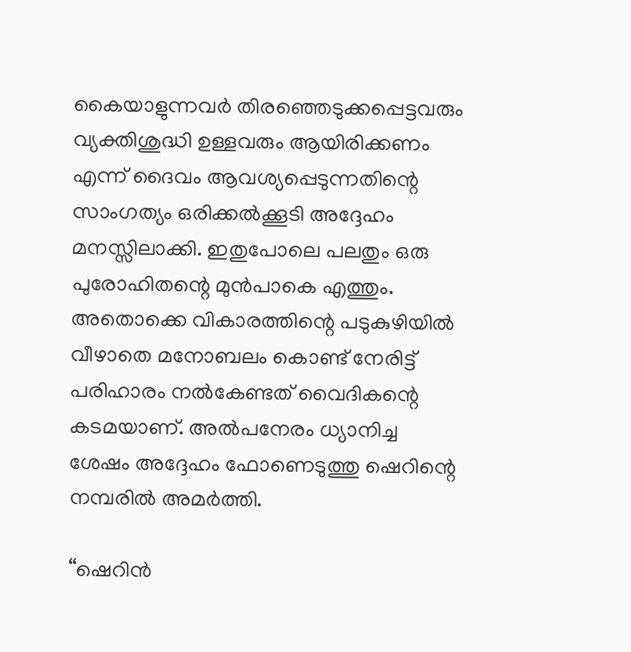കൈയാളുന്നവര്‍ തിരഞ്ഞെടുക്കപ്പെട്ടവരും വ്യക്തിശുദ്ധി ഉള്ളവരും ആയിരിക്കണം എന്ന് ദൈവം ആവശ്യപ്പെടുന്നതിന്റെ സാംഗത്യം ഒരിക്കല്‍ക്കൂടി അദ്ദേഹം മനസ്സിലാക്കി. ഇതുപോലെ പലതും ഒരു പുരോഹിതന്റെ മുന്‍പാകെ എത്തും. അതൊക്കെ വികാരത്തിന്റെ പടുകുഴിയില്‍ വീഴാതെ മനോബലം കൊണ്ട് നേരിട്ട് പരിഹാരം നല്‍കേണ്ടത് വൈദികന്റെ കടമയാണ്. അല്‍പനേരം ധ്യാനിച്ച ശേഷം അദ്ദേഹം ഫോണെടുത്തു ഷെറിന്റെ നമ്പരില്‍ അമര്‍ത്തി.

“ഷെറിന്‍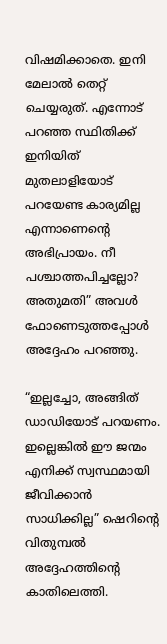വിഷമിക്കാതെ. ഇനി മേലാല്‍ തെറ്റ് ചെയ്യരുത്. എന്നോട് പറഞ്ഞ സ്ഥിതിക്ക് ഇനിയിത് മുതലാളിയോട് പറയേണ്ട കാര്യമില്ല എന്നാണെന്റെ അഭിപ്രായം. നീ പശ്ചാത്തപിച്ചല്ലോ? അതുമതി” അവള്‍ ഫോണെടുത്തപ്പോള്‍ അദ്ദേഹം പറഞ്ഞു.

“ഇല്ലച്ചോ, അങ്ങിത് ഡാഡിയോട് പറയണം. ഇല്ലെങ്കില്‍ ഈ ജന്മം എനിക്ക് സ്വസ്ഥമായി ജീവിക്കാന്‍ സാധിക്കില്ല” ഷെറിന്റെ വിതുമ്പല്‍ അദ്ദേഹത്തിന്റെ കാതിലെത്തി.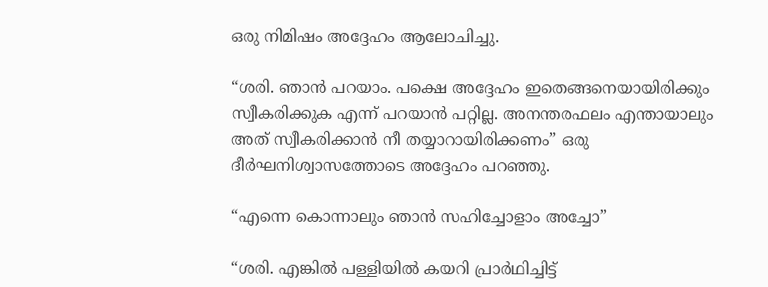ഒരു നിമിഷം അദ്ദേഹം ആലോചിച്ചു.

“ശരി. ഞാന്‍ പറയാം. പക്ഷെ അദ്ദേഹം ഇതെങ്ങനെയായിരിക്കും സ്വീകരിക്കുക എന്ന് പറയാന്‍ പറ്റില്ല. അനന്തരഫലം എന്തായാലും അത് സ്വീകരിക്കാന്‍ നീ തയ്യാറായിരിക്കണം” ഒരു ദീര്‍ഘനിശ്വാസത്തോടെ അദ്ദേഹം പറഞ്ഞു.

“എന്നെ കൊന്നാലും ഞാന്‍ സഹിച്ചോളാം അച്ചോ”

“ശരി. എങ്കില്‍ പള്ളിയില്‍ കയറി പ്രാര്‍ഥിച്ചിട്ട്‌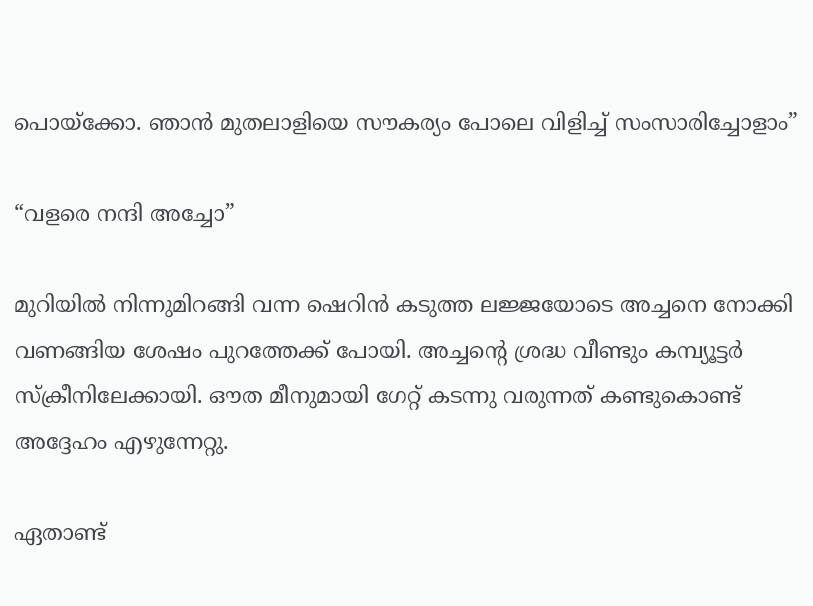പൊയ്ക്കോ. ഞാന്‍ മുതലാളിയെ സൗകര്യം പോലെ വിളിച്ച് സംസാരിച്ചോളാം”

“വളരെ നന്ദി അച്ചോ”

മുറിയില്‍ നിന്നുമിറങ്ങി വന്ന ഷെറിന്‍ കടുത്ത ലജ്ജയോടെ അച്ചനെ നോക്കി വണങ്ങിയ ശേഷം പുറത്തേക്ക് പോയി. അച്ചന്റെ ശ്രദ്ധ വീണ്ടും കമ്പ്യൂട്ടര്‍ സ്ക്രീനിലേക്കായി. ഔത മീനുമായി ഗേറ്റ് കടന്നു വരുന്നത് കണ്ടുകൊണ്ട് അദ്ദേഹം എഴുന്നേറ്റു.

ഏതാണ്ട്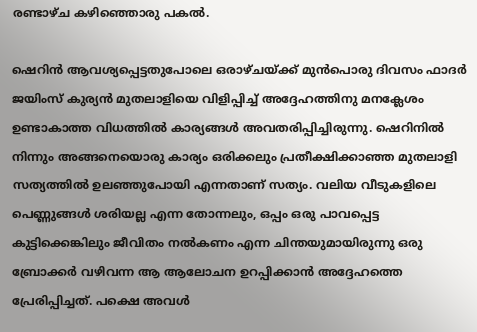രണ്ടാഴ്ച കഴിഞ്ഞൊരു പകല്‍.

ഷെറിന്‍ ആവശ്യപ്പെട്ടതുപോലെ ഒരാഴ്ചയ്ക്ക് മുന്‍പൊരു ദിവസം ഫാദര്‍ ജയിംസ് കുര്യന്‍ മുതലാളിയെ വിളിപ്പിച്ച് അദ്ദേഹത്തിനു മനക്ലേശം ഉണ്ടാകാത്ത വിധത്തില്‍ കാര്യങ്ങള്‍ അവതരിപ്പിച്ചിരുന്നു. ഷെറിനില്‍ നിന്നും അങ്ങനെയൊരു കാര്യം ഒരിക്കലും പ്രതീക്ഷിക്കാഞ്ഞ മുതലാളി സത്യത്തില്‍ ഉലഞ്ഞുപോയി എന്നതാണ് സത്യം. വലിയ വീടുകളിലെ പെണ്ണുങ്ങള്‍ ശരിയല്ല എന്ന തോന്നലും, ഒപ്പം ഒരു പാവപ്പെട്ട കുട്ടിക്കെങ്കിലും ജീവിതം നല്‍കണം എന്ന ചിന്തയുമായിരുന്നു ഒരു ബ്രോക്കര്‍ വഴിവന്ന ആ ആലോചന ഉറപ്പിക്കാന്‍ അദ്ദേഹത്തെ പ്രേരിപ്പിച്ചത്. പക്ഷെ അവള്‍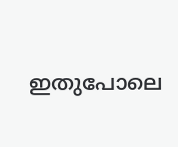ഇതുപോലെ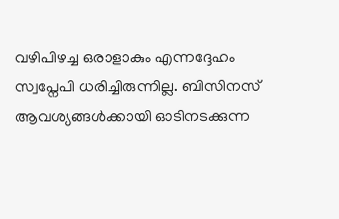വഴിപിഴച്ച ഒരാളാകും എന്നദ്ദേഹം സ്വപ്നേപി ധരിച്ചിരുന്നില്ല. ബിസിനസ് ആവശ്യങ്ങള്‍ക്കായി ഓടിനടക്കുന്ന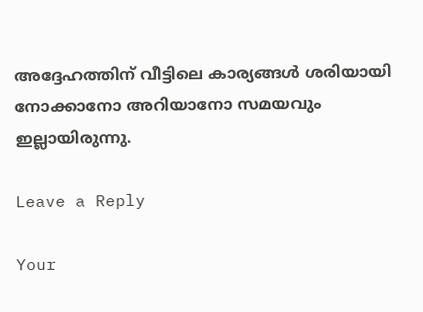അദ്ദേഹത്തിന് വീട്ടിലെ കാര്യങ്ങള്‍ ശരിയായി നോക്കാനോ അറിയാനോ സമയവും ഇല്ലായിരുന്നു.

Leave a Reply

Your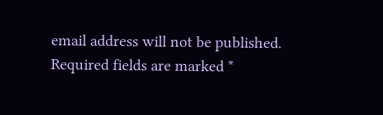email address will not be published. Required fields are marked *